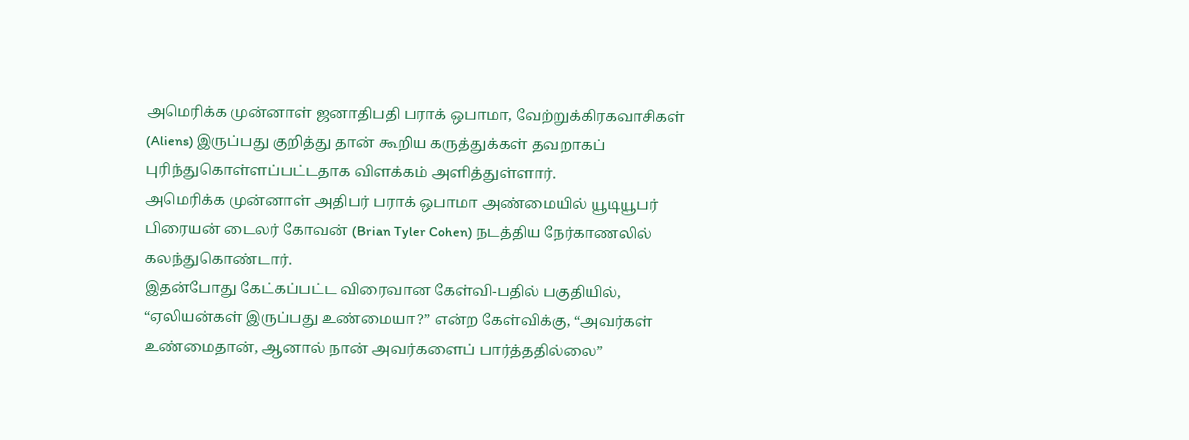அமெரிக்க முன்னாள் ஜனாதிபதி பராக் ஒபாமா, வேற்றுக்கிரகவாசிகள் (Aliens) இருப்பது குறித்து தான் கூறிய கருத்துக்கள் தவறாகப் புரிந்துகொள்ளப்பட்டதாக விளக்கம் அளித்துள்ளார்.
அமெரிக்க முன்னாள் அதிபர் பராக் ஒபாமா அண்மையில் யூடியூபர் பிரையன் டைலர் கோவன் (Brian Tyler Cohen) நடத்திய நேர்காணலில் கலந்துகொண்டார்.
இதன்போது கேட்கப்பட்ட விரைவான கேள்வி-பதில் பகுதியில், “ஏலியன்கள் இருப்பது உண்மையா?” என்ற கேள்விக்கு, “அவர்கள் உண்மைதான், ஆனால் நான் அவர்களைப் பார்த்ததில்லை”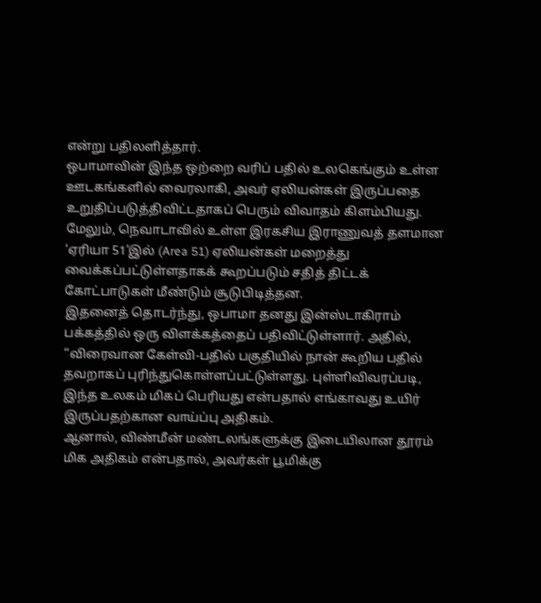என்று பதிலளித்தார்.
ஒபாமாவின் இந்த ஒற்றை வரிப் பதில் உலகெங்கும் உள்ள ஊடகங்களில் வைரலாகி, அவர் ஏலியன்கள் இருப்பதை உறுதிப்படுத்திவிட்டதாகப் பெரும் விவாதம் கிளம்பியது.
மேலும், நெவாடாவில் உள்ள இரகசிய இராணுவத் தளமான ‘ஏரியா 51’இல் (Area 51) ஏலியன்கள் மறைத்து வைக்கப்பட்டுள்ளதாகக் கூறப்படும் சதித் திட்டக் கோட்பாடுகள் மீண்டும் சூடுபிடித்தன.
இதனைத் தொடர்ந்து, ஒபாமா தனது இன்ஸ்டாகிராம் பக்கத்தில் ஒரு விளக்கத்தைப் பதிவிட்டுள்ளார். அதில்,
“விரைவான கேள்வி-பதில் பகுதியில் நான் கூறிய பதில் தவறாகப் புரிந்துகொள்ளப்பட்டுள்ளது. புள்ளிவிவரப்படி, இந்த உலகம் மிகப் பெரியது என்பதால் எங்காவது உயிர் இருப்பதற்கான வாய்ப்பு அதிகம்.
ஆனால், விண்மீன் மண்டலங்களுக்கு இடையிலான தூரம் மிக அதிகம் என்பதால், அவர்கள் பூமிக்கு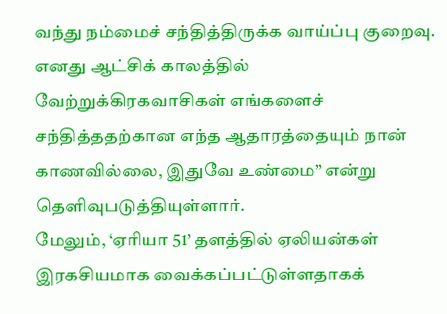வந்து நம்மைச் சந்தித்திருக்க வாய்ப்பு குறைவு.
எனது ஆட்சிக் காலத்தில் வேற்றுக்கிரகவாசிகள் எங்களைச் சந்தித்ததற்கான எந்த ஆதாரத்தையும் நான் காணவில்லை, இதுவே உண்மை” என்று தெளிவுபடுத்தியுள்ளார்.
மேலும், ‘ஏரியா 51’ தளத்தில் ஏலியன்கள் இரகசியமாக வைக்கப்பட்டுள்ளதாகக்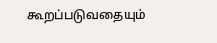கூறப்படுவதையும்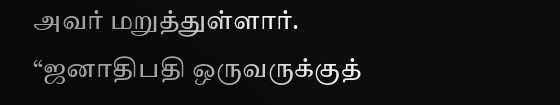அவர் மறுத்துள்ளார்.
“ஜனாதிபதி ஒருவருக்குத்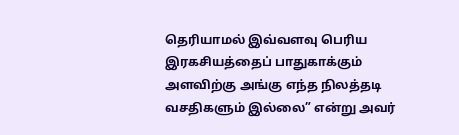தெரியாமல் இவ்வளவு பெரிய இரகசியத்தைப் பாதுகாக்கும் அளவிற்கு அங்கு எந்த நிலத்தடி வசதிகளும் இல்லை” என்று அவர்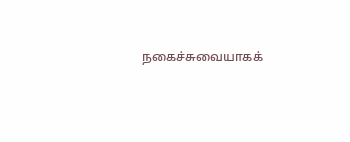நகைச்சுவையாகக்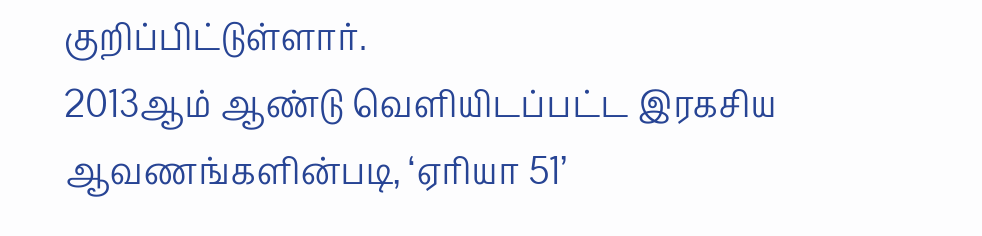குறிப்பிட்டுள்ளார்.
2013ஆம் ஆண்டு வெளியிடப்பட்ட இரகசிய ஆவணங்களின்படி, ‘ஏரியா 51’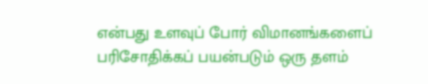என்பது உளவுப் போர் விமானங்களைப் பரிசோதிக்கப் பயன்படும் ஒரு தளம்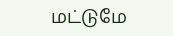மட்டுமே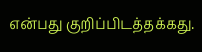என்பது குறிப்பிடத்தக்கது.